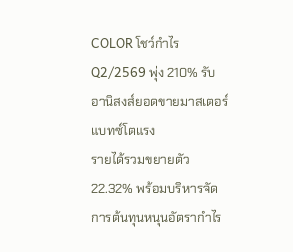COLOR โชว์กำไร Q2/2569 พุ่ง 210% รับอานิสงส์ยอดขายมาสเตอร์แบทซ์โตแรง
รายได้รวมขยายตัว 22.32% พร้อมบริหารจัดการต้นทุนหนุนอัตรากำไร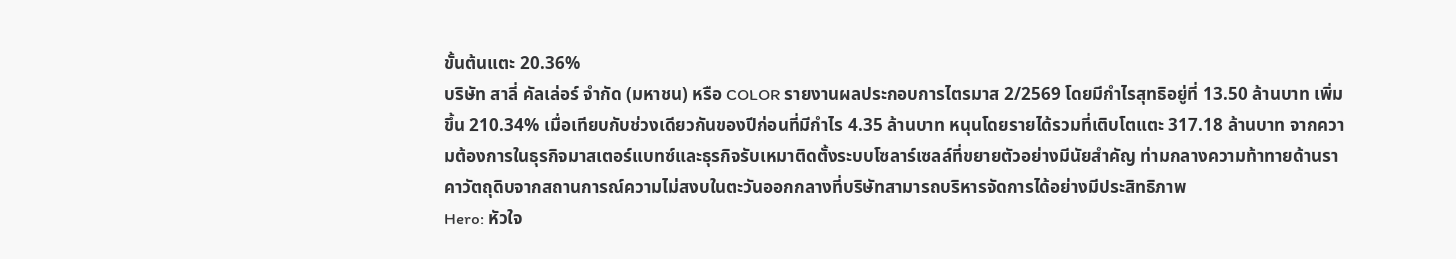ขั้นต้นแตะ 20.36%
บริษัท สาลี่ คัลเล่อร์ จำกัด (มหาชน) หรือ COLOR รายงานผลประกอบการไตรมาส 2/2569 โดยมีกำไรสุทธิอยู่ที่ 13.50 ล้านบาท เพิ่มขึ้น 210.34% เมื่อเทียบกับช่วงเดียวกันของปีก่อนที่มีกำไร 4.35 ล้านบาท หนุนโดยรายได้รวมที่เติบโตแตะ 317.18 ล้านบาท จากความต้องการในธุรกิจมาสเตอร์แบทซ์และธุรกิจรับเหมาติดตั้งระบบโซลาร์เซลล์ที่ขยายตัวอย่างมีนัยสำคัญ ท่ามกลางความท้าทายด้านราคาวัตถุดิบจากสถานการณ์ความไม่สงบในตะวันออกกลางที่บริษัทสามารถบริหารจัดการได้อย่างมีประสิทธิภาพ
Hero: หัวใจ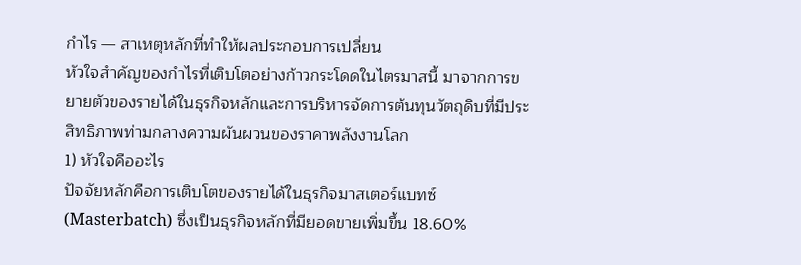กำไร — สาเหตุหลักที่ทำให้ผลประกอบการเปลี่ยน
หัวใจสำคัญของกำไรที่เติบโตอย่างก้าวกระโดดในไตรมาสนี้ มาจากการขยายตัวของรายได้ในธุรกิจหลักและการบริหารจัดการต้นทุนวัตถุดิบที่มีประสิทธิภาพท่ามกลางความผันผวนของราคาพลังงานโลก
1) หัวใจคืออะไร
ปัจจัยหลักคือการเติบโตของรายได้ในธุรกิจมาสเตอร์แบทซ์ (Masterbatch) ซึ่งเป็นธุรกิจหลักที่มียอดขายเพิ่มขึ้น 18.60%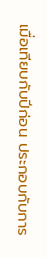เมื่อเทียบกับปีก่อน ประกอบกับการ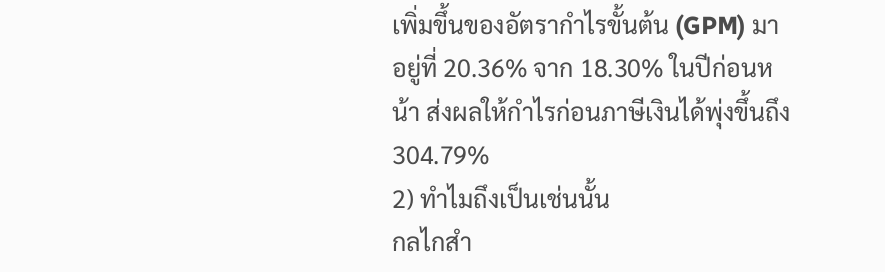เพิ่มขึ้นของอัตรากำไรขั้นต้น (GPM) มาอยู่ที่ 20.36% จาก 18.30% ในปีก่อนหน้า ส่งผลให้กำไรก่อนภาษีเงินได้พุ่งขึ้นถึง 304.79%
2) ทำไมถึงเป็นเช่นนั้น
กลไกสำ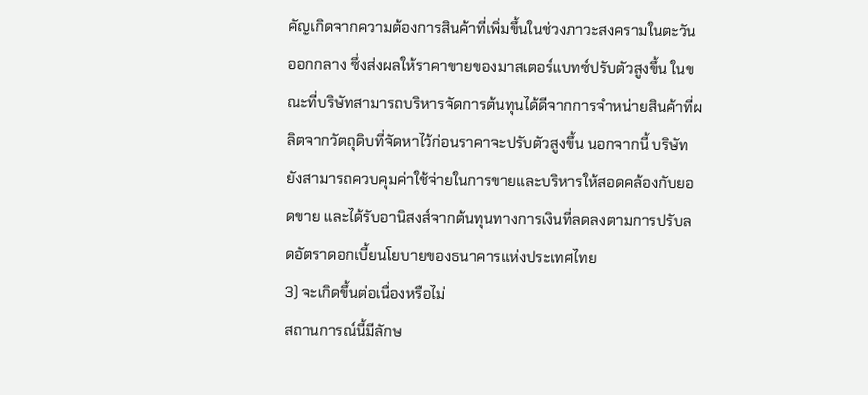คัญเกิดจากความต้องการสินค้าที่เพิ่มขึ้นในช่วงภาวะสงครามในตะวันออกกลาง ซึ่งส่งผลให้ราคาขายของมาสเตอร์แบทซ์ปรับตัวสูงขึ้น ในขณะที่บริษัทสามารถบริหารจัดการต้นทุนได้ดีจากการจำหน่ายสินค้าที่ผลิตจากวัตถุดิบที่จัดหาไว้ก่อนราคาจะปรับตัวสูงขึ้น นอกจากนี้ บริษัทยังสามารถควบคุมค่าใช้จ่ายในการขายและบริหารให้สอดคล้องกับยอดขาย และได้รับอานิสงส์จากต้นทุนทางการเงินที่ลดลงตามการปรับลดอัตราดอกเบี้ยนโยบายของธนาคารแห่งประเทศไทย
3) จะเกิดขึ้นต่อเนื่องหรือไม่
สถานการณ์นี้มีลักษ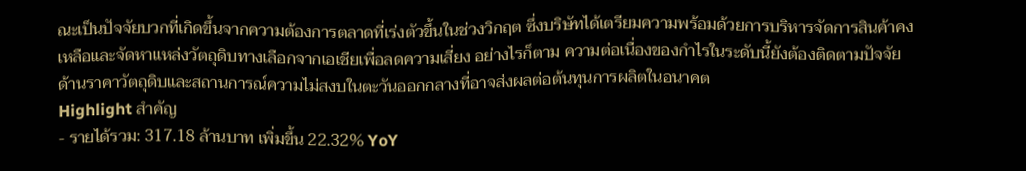ณะเป็นปัจจัยบวกที่เกิดขึ้นจากความต้องการตลาดที่เร่งตัวขึ้นในช่วงวิกฤต ซึ่งบริษัทได้เตรียมความพร้อมด้วยการบริหารจัดการสินค้าคงเหลือและจัดหาแหล่งวัตถุดิบทางเลือกจากเอเชียเพื่อลดความเสี่ยง อย่างไรก็ตาม ความต่อเนื่องของกำไรในระดับนี้ยังต้องติดตามปัจจัยด้านราคาวัตถุดิบและสถานการณ์ความไม่สงบในตะวันออกกลางที่อาจส่งผลต่อต้นทุนการผลิตในอนาคต
Highlight สำคัญ
- รายได้รวม: 317.18 ล้านบาท เพิ่มขึ้น 22.32% YoY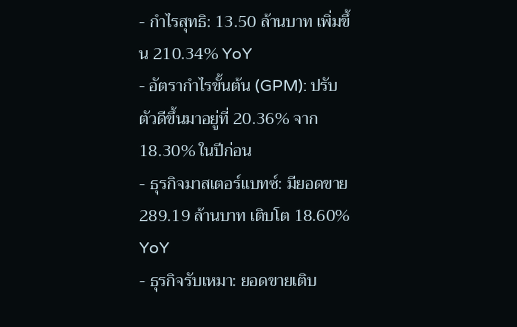- กำไรสุทธิ: 13.50 ล้านบาท เพิ่มขึ้น 210.34% YoY
- อัตรากำไรขั้นต้น (GPM): ปรับตัวดีขึ้นมาอยู่ที่ 20.36% จาก 18.30% ในปีก่อน
- ธุรกิจมาสเตอร์แบทซ์: มียอดขาย 289.19 ล้านบาท เติบโต 18.60% YoY
- ธุรกิจรับเหมา: ยอดขายเติบ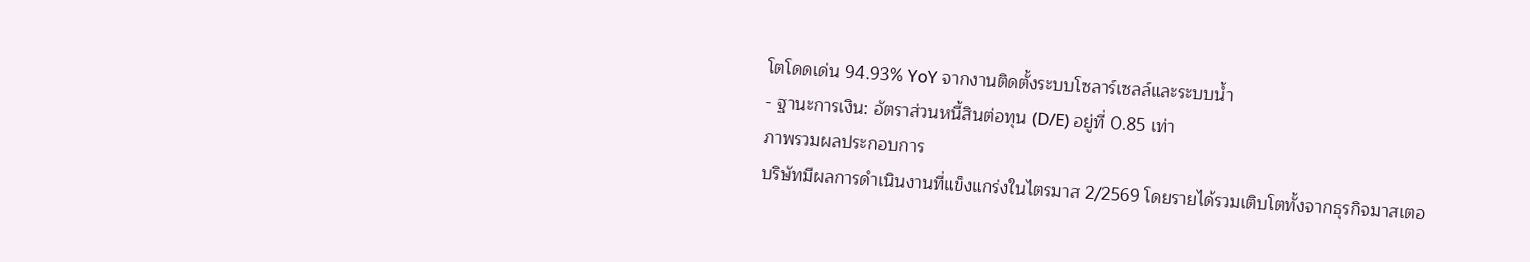โตโดดเด่น 94.93% YoY จากงานติดตั้งระบบโซลาร์เซลล์และระบบน้ำ
- ฐานะการเงิน: อัตราส่วนหนี้สินต่อทุน (D/E) อยู่ที่ 0.85 เท่า
ภาพรวมผลประกอบการ
บริษัทมีผลการดำเนินงานที่แข็งแกร่งในไตรมาส 2/2569 โดยรายได้รวมเติบโตทั้งจากธุรกิจมาสเตอ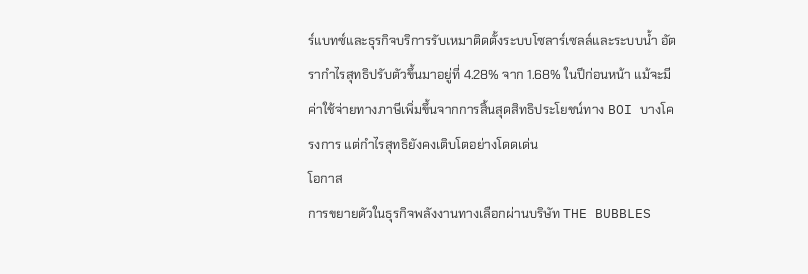ร์แบทซ์และธุรกิจบริการรับเหมาติดตั้งระบบโซลาร์เซลล์และระบบน้ำ อัตรากำไรสุทธิปรับตัวขึ้นมาอยู่ที่ 4.28% จาก 1.68% ในปีก่อนหน้า แม้จะมีค่าใช้จ่ายทางภาษีเพิ่มขึ้นจากการสิ้นสุดสิทธิประโยชน์ทาง BOI บางโครงการ แต่กำไรสุทธิยังคงเติบโตอย่างโดดเด่น
โอกาส
การขยายตัวในธุรกิจพลังงานทางเลือกผ่านบริษัท THE BUBBLES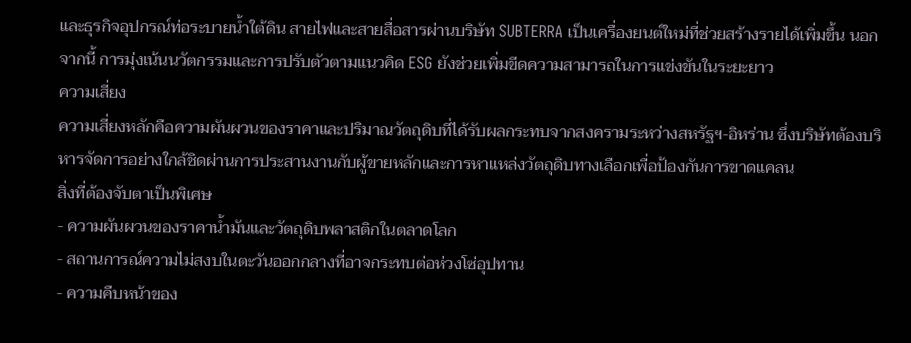และธุรกิจอุปกรณ์ท่อระบายน้ำใต้ดิน สายไฟและสายสื่อสารผ่านบริษัท SUBTERRA เป็นเครื่องยนต์ใหม่ที่ช่วยสร้างรายได้เพิ่มขึ้น นอกจากนี้ การมุ่งเน้นนวัตกรรมและการปรับตัวตามแนวคิด ESG ยังช่วยเพิ่มขีดความสามารถในการแข่งขันในระยะยาว
ความเสี่ยง
ความเสี่ยงหลักคือความผันผวนของราคาและปริมาณวัตถุดิบที่ได้รับผลกระทบจากสงครามระหว่างสหรัฐฯ-อิหร่าน ซึ่งบริษัทต้องบริหารจัดการอย่างใกล้ชิดผ่านการประสานงานกับผู้ขายหลักและการหาแหล่งวัตถุดิบทางเลือกเพื่อป้องกันการขาดแคลน
สิ่งที่ต้องจับตาเป็นพิเศษ
- ความผันผวนของราคาน้ำมันและวัตถุดิบพลาสติกในตลาดโลก
- สถานการณ์ความไม่สงบในตะวันออกกลางที่อาจกระทบต่อห่วงโซ่อุปทาน
- ความคืบหน้าของ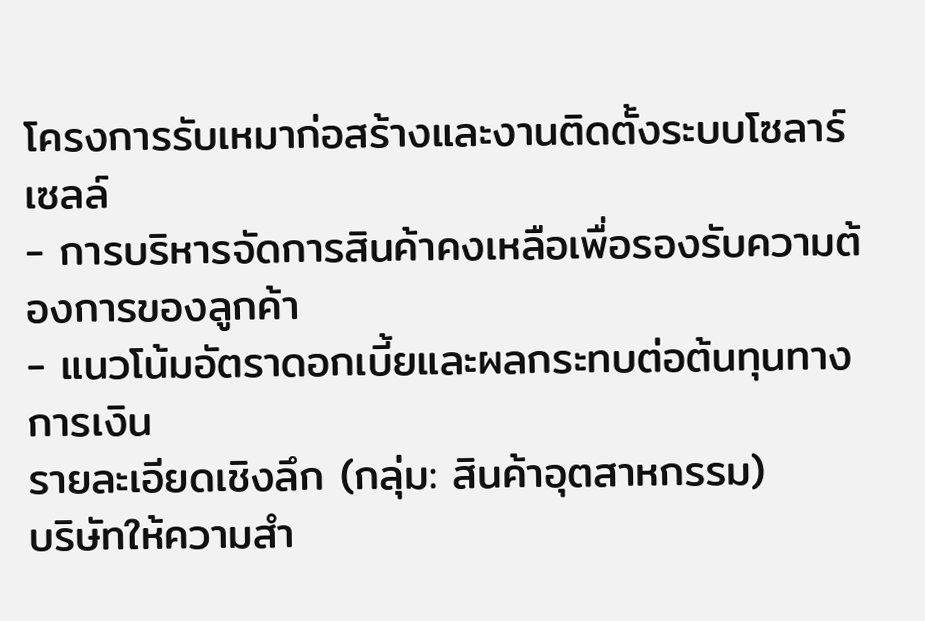โครงการรับเหมาก่อสร้างและงานติดตั้งระบบโซลาร์เซลล์
- การบริหารจัดการสินค้าคงเหลือเพื่อรองรับความต้องการของลูกค้า
- แนวโน้มอัตราดอกเบี้ยและผลกระทบต่อต้นทุนทางการเงิน
รายละเอียดเชิงลึก (กลุ่ม: สินค้าอุตสาหกรรม)
บริษัทให้ความสำ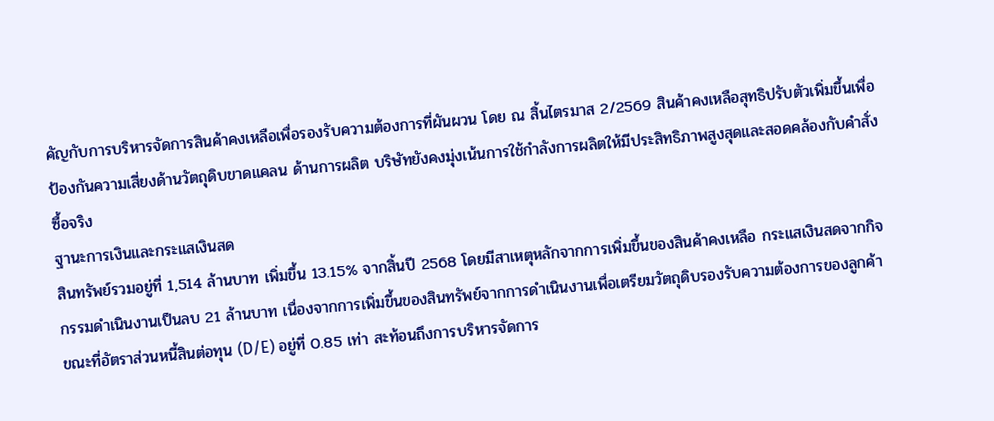คัญกับการบริหารจัดการสินค้าคงเหลือเพื่อรองรับความต้องการที่ผันผวน โดย ณ สิ้นไตรมาส 2/2569 สินค้าคงเหลือสุทธิปรับตัวเพิ่มขึ้นเพื่อป้องกันความเสี่ยงด้านวัตถุดิบขาดแคลน ด้านการผลิต บริษัทยังคงมุ่งเน้นการใช้กำลังการผลิตให้มีประสิทธิภาพสูงสุดและสอดคล้องกับคำสั่งซื้อจริง
ฐานะการเงินและกระแสเงินสด
สินทรัพย์รวมอยู่ที่ 1,514 ล้านบาท เพิ่มขึ้น 13.15% จากสิ้นปี 2568 โดยมีสาเหตุหลักจากการเพิ่มขึ้นของสินค้าคงเหลือ กระแสเงินสดจากกิจกรรมดำเนินงานเป็นลบ 21 ล้านบาท เนื่องจากการเพิ่มขึ้นของสินทรัพย์จากการดำเนินงานเพื่อเตรียมวัตถุดิบรองรับความต้องการของลูกค้า ขณะที่อัตราส่วนหนี้สินต่อทุน (D/E) อยู่ที่ 0.85 เท่า สะท้อนถึงการบริหารจัดการ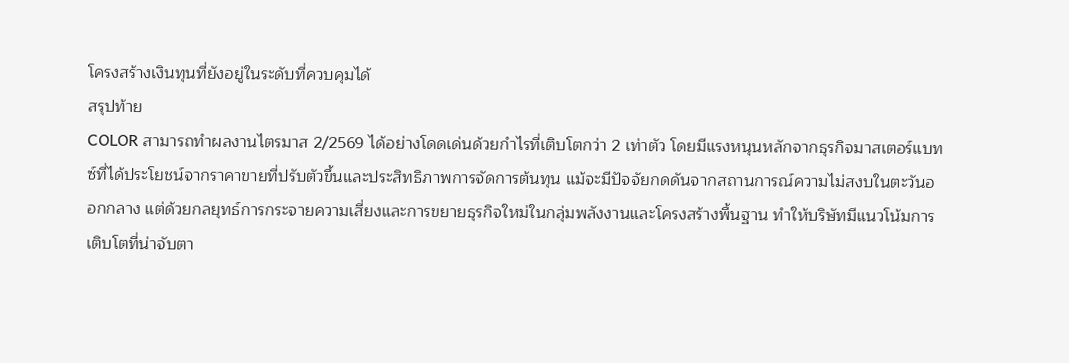โครงสร้างเงินทุนที่ยังอยู่ในระดับที่ควบคุมได้
สรุปท้าย
COLOR สามารถทำผลงานไตรมาส 2/2569 ได้อย่างโดดเด่นด้วยกำไรที่เติบโตกว่า 2 เท่าตัว โดยมีแรงหนุนหลักจากธุรกิจมาสเตอร์แบทซ์ที่ได้ประโยชน์จากราคาขายที่ปรับตัวขึ้นและประสิทธิภาพการจัดการต้นทุน แม้จะมีปัจจัยกดดันจากสถานการณ์ความไม่สงบในตะวันออกกลาง แต่ด้วยกลยุทธ์การกระจายความเสี่ยงและการขยายธุรกิจใหม่ในกลุ่มพลังงานและโครงสร้างพื้นฐาน ทำให้บริษัทมีแนวโน้มการเติบโตที่น่าจับตา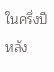ในครึ่งปีหลัง